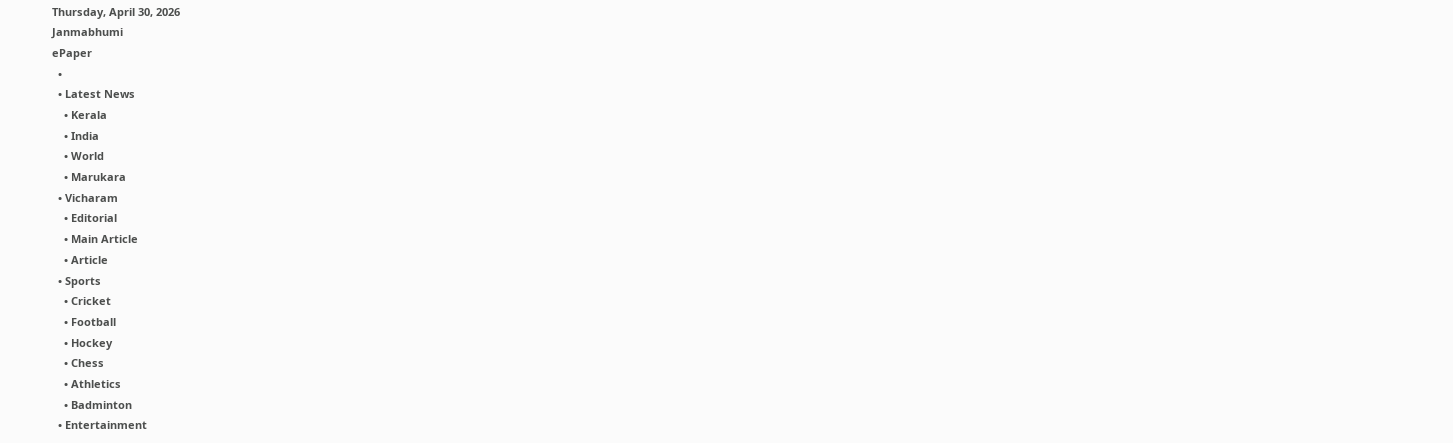Thursday, April 30, 2026
Janmabhumi
ePaper
  •
  • Latest News
    • Kerala
    • India
    • World
    • Marukara
  • Vicharam
    • Editorial
    • Main Article
    • Article
  • Sports
    • Cricket
    • Football
    • Hockey
    • Chess
    • Athletics
    • Badminton
  • Entertainment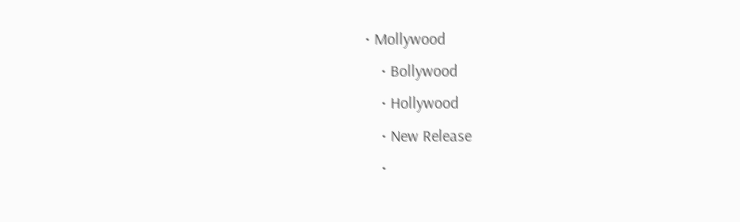• Mollywood
    • Bollywood
    • Hollywood
    • New Release
    •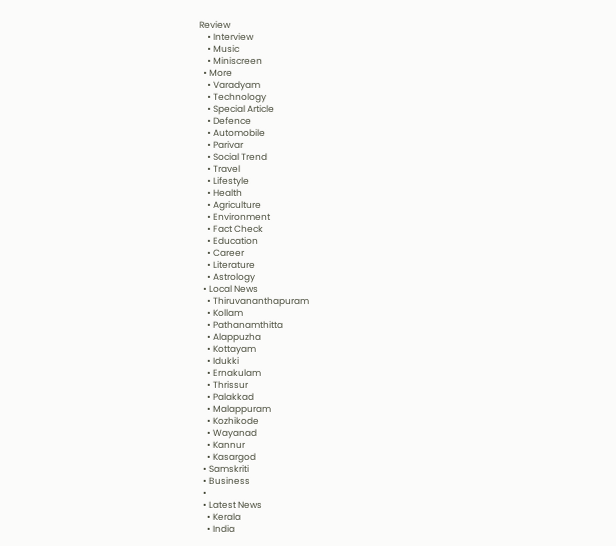Review
    • Interview
    • Music
    • Miniscreen
  • More
    • Varadyam
    • Technology
    • Special Article
    • Defence
    • Automobile
    • Parivar
    • Social Trend
    • Travel
    • Lifestyle
    • Health
    • Agriculture
    • Environment
    • Fact Check
    • Education
    • Career
    • Literature
    • Astrology
  • Local News
    • Thiruvananthapuram
    • Kollam
    • Pathanamthitta
    • Alappuzha
    • Kottayam
    • Idukki
    • Ernakulam
    • Thrissur
    • Palakkad
    • Malappuram
    • Kozhikode
    • Wayanad
    • Kannur
    • Kasargod
  • Samskriti
  • Business
  •
  • Latest News
    • Kerala
    • India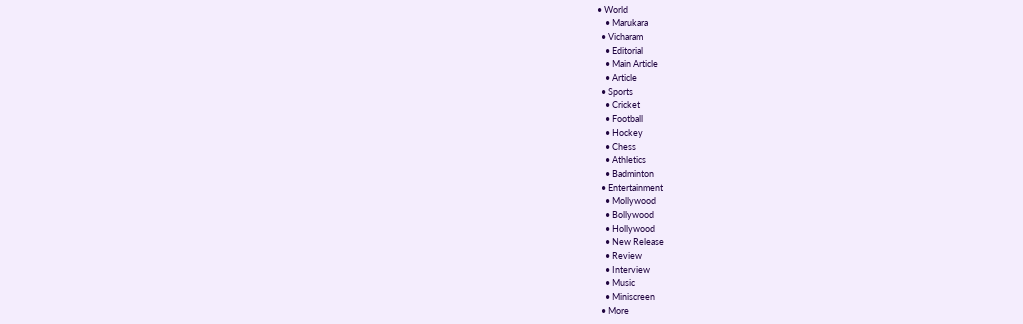• World
    • Marukara
  • Vicharam
    • Editorial
    • Main Article
    • Article
  • Sports
    • Cricket
    • Football
    • Hockey
    • Chess
    • Athletics
    • Badminton
  • Entertainment
    • Mollywood
    • Bollywood
    • Hollywood
    • New Release
    • Review
    • Interview
    • Music
    • Miniscreen
  • More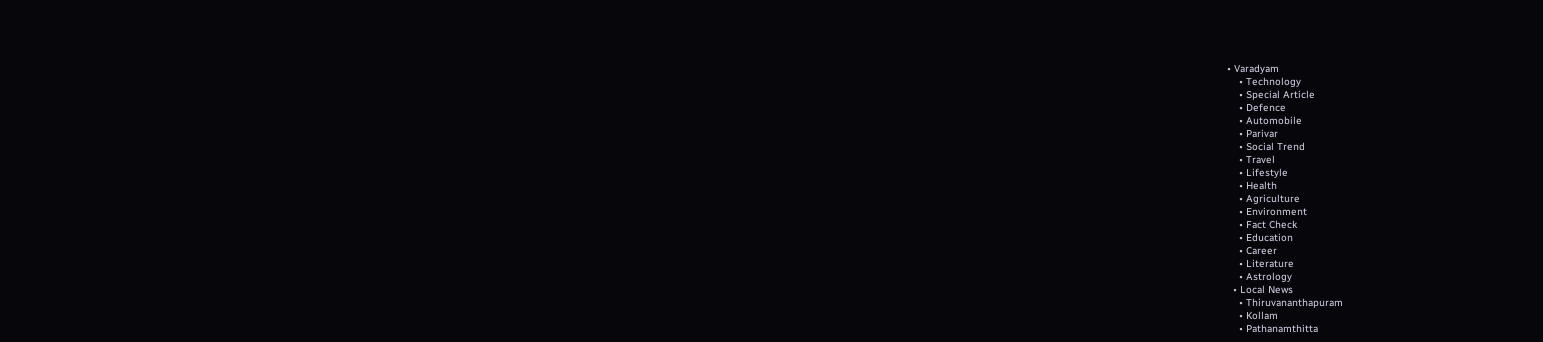• Varadyam
    • Technology
    • Special Article
    • Defence
    • Automobile
    • Parivar
    • Social Trend
    • Travel
    • Lifestyle
    • Health
    • Agriculture
    • Environment
    • Fact Check
    • Education
    • Career
    • Literature
    • Astrology
  • Local News
    • Thiruvananthapuram
    • Kollam
    • Pathanamthitta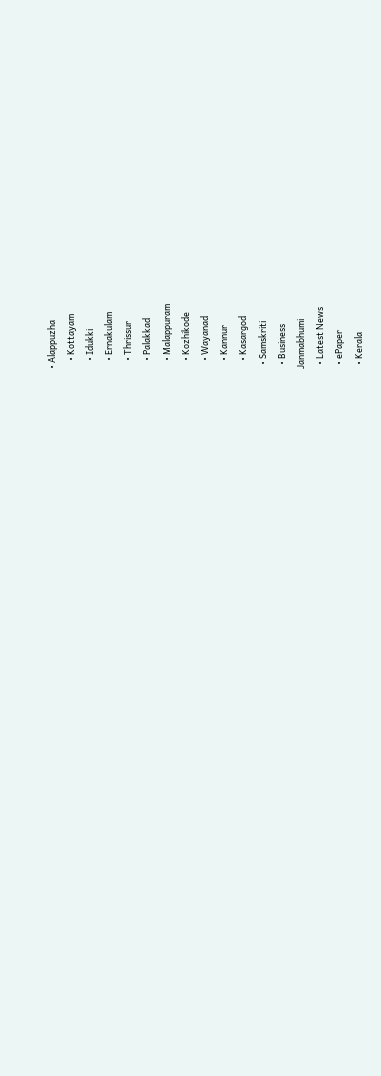• Alappuzha
    • Kottayam
    • Idukki
    • Ernakulam
    • Thrissur
    • Palakkad
    • Malappuram
    • Kozhikode
    • Wayanad
    • Kannur
    • Kasargod
  • Samskriti
  • Business
Janmabhumi
  • Latest News
  • ePaper
  • Kerala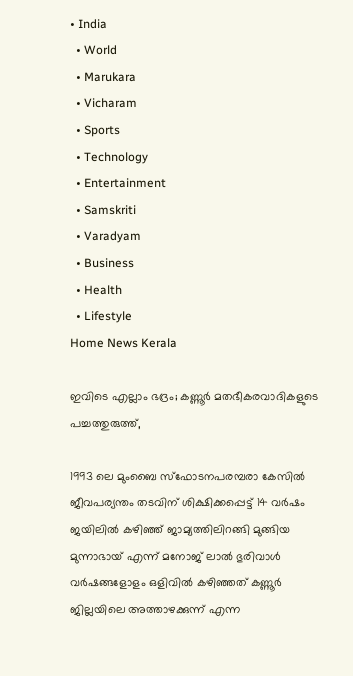• India
  • World
  • Marukara
  • Vicharam
  • Sports
  • Technology
  • Entertainment
  • Samskriti
  • Varadyam
  • Business
  • Health
  • Lifestyle
Home News Kerala

ഇവിടെ എല്ലാം ഭദ്രം; കണ്ണൂര്‍ മതഭീകരവാദികളുടെ പച്ചത്തുരുത്ത്,

1993 ലെ മുംബൈ സ്‌ഫോടനപരമ്പരാ കേസില്‍ ജീവപര്യന്തം തടവിന് ശിക്ഷിക്കപ്പെട്ട് 14 വര്‍ഷം ജയിലില്‍ കഴിഞ്ഞ് ജാമ്യത്തിലിറങ്ങി മുങ്ങിയ മുന്നാഭായ് എന്ന് മനോജ് ലാല്‍ ഭുരിവാള്‍ വര്‍ഷങ്ങളോളം ഒളിവില്‍ കഴിഞ്ഞത് കണ്ണൂര്‍ ജില്ലയിലെ അത്താഴക്കുന്ന് എന്ന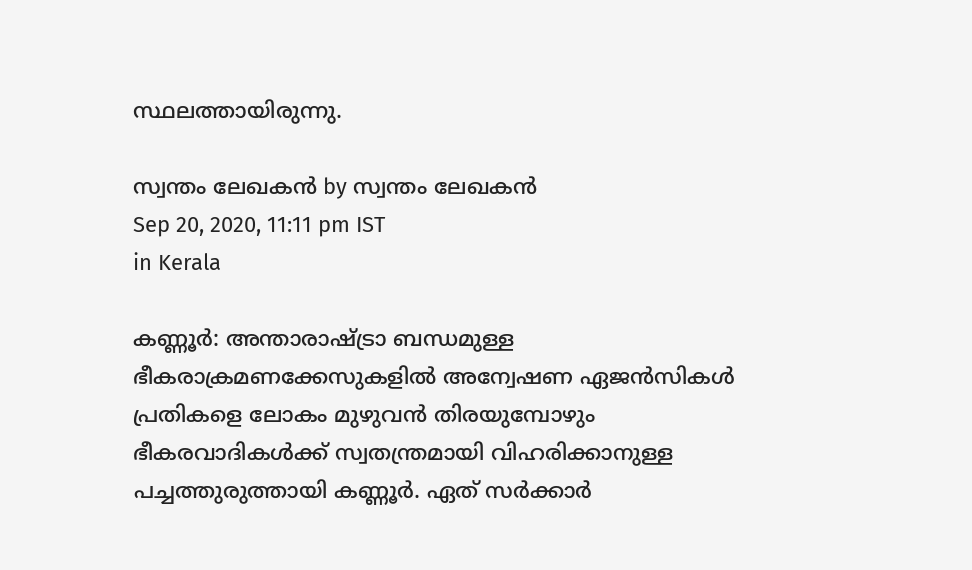സ്ഥലത്തായിരുന്നു.

സ്വന്തം ലേഖകന്‍ by സ്വന്തം ലേഖകന്‍
Sep 20, 2020, 11:11 pm IST
in Kerala

കണ്ണൂര്‍: അന്താരാഷ്‌ട്രാ ബന്ധമുള്ള ഭീകരാക്രമണക്കേസുകളില്‍ അന്വേഷണ ഏജന്‍സികള്‍ പ്രതികളെ ലോകം മുഴുവന്‍ തിരയുമ്പോഴും ഭീകരവാദികള്‍ക്ക് സ്വതന്ത്രമായി വിഹരിക്കാനുള്ള പച്ചത്തുരുത്തായി കണ്ണൂര്‍. ഏത് സര്‍ക്കാര്‍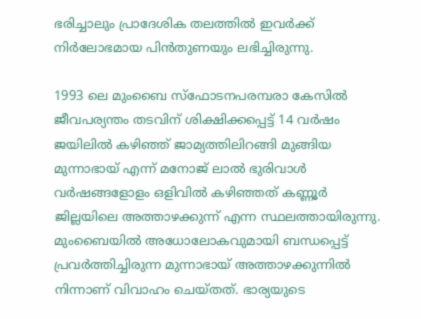ഭരിച്ചാലും പ്രാദേശിക തലത്തില്‍ ഇവര്‍ക്ക് നിര്‍ലോഭമായ പിന്‍തുണയും ലഭിച്ചിരുന്നു.

1993 ലെ മുംബൈ സ്‌ഫോടനപരമ്പരാ കേസില്‍ ജീവപര്യന്തം തടവിന് ശിക്ഷിക്കപ്പെട്ട് 14 വര്‍ഷം ജയിലില്‍ കഴിഞ്ഞ് ജാമ്യത്തിലിറങ്ങി മുങ്ങിയ മുന്നാഭായ് എന്ന് മനോജ് ലാല്‍ ഭുരിവാള്‍ വര്‍ഷങ്ങളോളം ഒളിവില്‍ കഴിഞ്ഞത് കണ്ണൂര്‍ ജില്ലയിലെ അത്താഴക്കുന്ന് എന്ന സ്ഥലത്തായിരുന്നു. മുംബൈയില്‍ അധോലോകവുമായി ബന്ധപ്പെട്ട് പ്രവര്‍ത്തിച്ചിരുന്ന മുന്നാഭായ് അത്താഴക്കുന്നില്‍ നിന്നാണ് വിവാഹം ചെയ്തത്. ഭാര്യയുടെ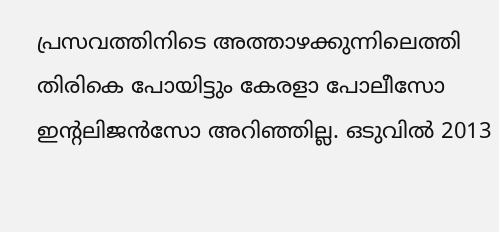പ്രസവത്തിനിടെ അത്താഴക്കുന്നിലെത്തി തിരികെ പോയിട്ടും കേരളാ പോലീസോ ഇന്റലിജന്‍സോ അറിഞ്ഞില്ല. ഒടുവില്‍ 2013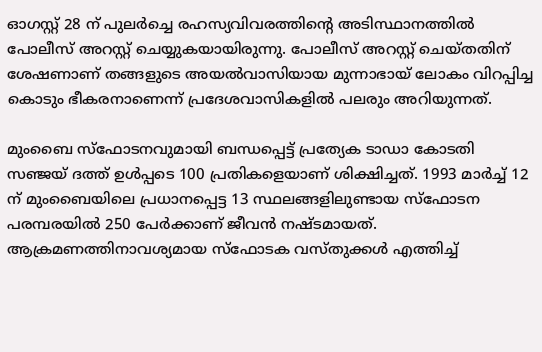ഓഗസ്റ്റ് 28 ന് പുലര്‍ച്ചെ രഹസ്യവിവരത്തിന്റെ അടിസ്ഥാനത്തില്‍ പോലീസ് അറസ്റ്റ് ചെയ്യുകയായിരുന്നു. പോലീസ് അറസ്റ്റ് ചെയ്തതിന് ശേഷണാണ് തങ്ങളുടെ അയല്‍വാസിയായ മുന്നാഭായ് ലോകം വിറപ്പിച്ച കൊടും ഭീകരനാണെന്ന് പ്രദേശവാസികളില്‍ പലരും അറിയുന്നത്.

മുംബൈ സ്‌ഫോടനവുമായി ബന്ധപ്പെട്ട് പ്രത്യേക ടാഡാ കോടതി  സഞ്ജയ് ദത്ത് ഉള്‍പ്പടെ 100 പ്രതികളെയാണ് ശിക്ഷിച്ചത്. 1993 മാര്‍ച്ച് 12 ന് മുംബൈയിലെ പ്രധാനപ്പെട്ട 13 സ്ഥലങ്ങളിലുണ്ടായ സ്‌ഫോടന പരമ്പരയില്‍ 250 പേര്‍ക്കാണ് ജീവന്‍ നഷ്ടമായത്. ആക്രമണത്തിനാവശ്യമായ സ്‌ഫോടക വസ്തുക്കള്‍ എത്തിച്ച്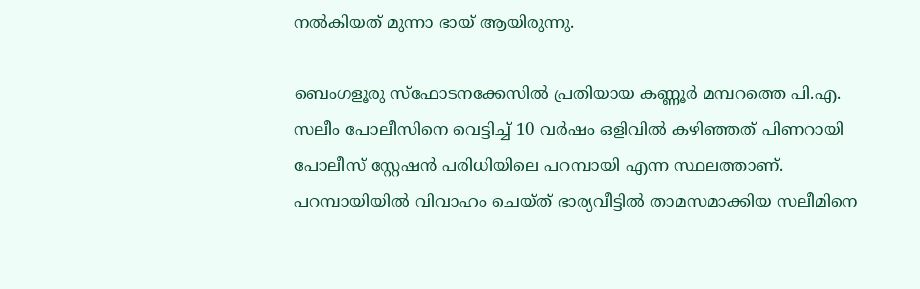നല്‍കിയത് മുന്നാ ഭായ് ആയിരുന്നു.

ബെംഗളൂരു സ്‌ഫോടനക്കേസില്‍ പ്രതിയായ കണ്ണൂര്‍ മമ്പറത്തെ പി.എ. സലീം പോലീസിനെ വെട്ടിച്ച് 10 വര്‍ഷം ഒളിവില്‍ കഴിഞ്ഞത് പിണറായി പോലീസ് സ്റ്റേഷന്‍ പരിധിയിലെ പറമ്പായി എന്ന സ്ഥലത്താണ്. പറമ്പായിയില്‍ വിവാഹം ചെയ്ത് ഭാര്യവീട്ടില്‍ താമസമാക്കിയ സലീമിനെ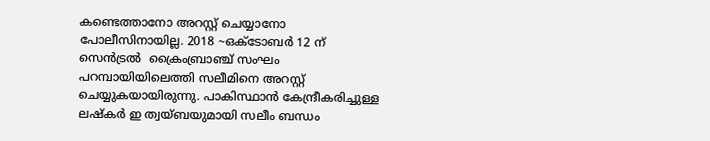കണ്ടെത്താനോ അറസ്റ്റ് ചെയ്യാനോ പോലീസിനായില്ല. 2018 ~ഒക്‌ടോബര്‍ 12 ന് സെന്‍ട്രല്‍  ക്രൈംബ്രാഞ്ച് സംഘം പറമ്പായിയിലെത്തി സലീമിനെ അറസ്റ്റ് ചെയ്യുകയായിരുന്നു. പാകിസ്ഥാന്‍ കേന്ദ്രീകരിച്ചുള്ള ലഷ്‌കര്‍ ഇ ത്വയ്ബയുമായി സലീം ബന്ധം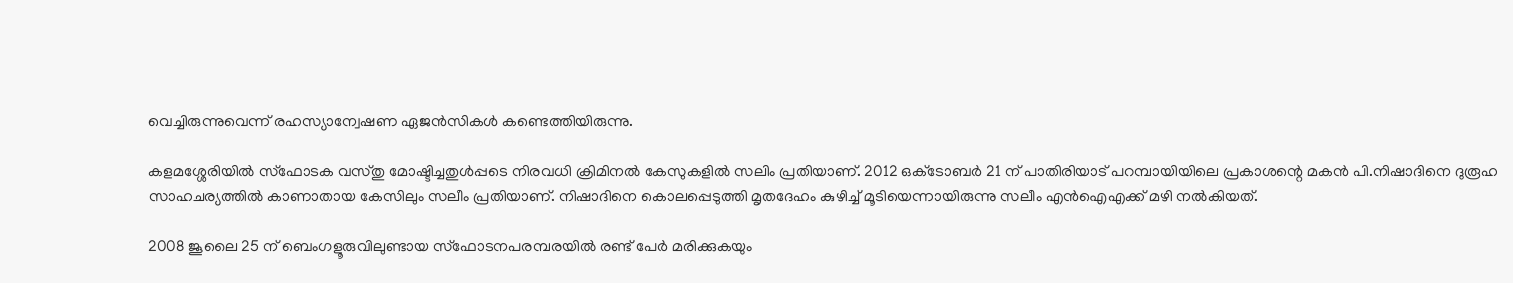വെച്ചിരുന്നുവെന്ന് രഹസ്യാന്വേഷണ ഏജന്‍സികള്‍ കണ്ടെത്തിയിരുന്നു.

കളമശ്ശേരിയില്‍ സ്‌ഫോടക വസ്തു മോഷ്ടിച്ചതുള്‍പ്പടെ നിരവധി ക്രിമിനല്‍ കേസുകളില്‍ സലിം പ്രതിയാണ്. 2012 ഒക്‌ടോബര്‍ 21 ന് പാതിരിയാട് പറമ്പായിയിലെ പ്രകാശന്റെ മകന്‍ പി.നിഷാദിനെ ദുരൂഹ സാഹചര്യത്തില്‍ കാണാതായ കേസിലും സലീം പ്രതിയാണ്. നിഷാദിനെ കൊലപ്പെടുത്തി മൃതദേഹം കുഴിച്ച് മൂടിയെന്നായിരുന്നു സലീം എന്‍ഐഎക്ക് മഴി നല്‍കിയത്.

2008 ജൂലൈ 25 ന് ബെംഗളൂരുവിലുണ്ടായ സ്‌ഫോടനപരമ്പരയില്‍ രണ്ട് പേര്‍ മരിക്കുകയും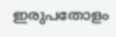ഇരുപതോളം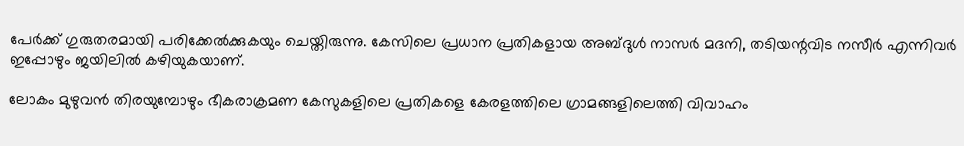പേര്‍ക്ക് ഗുരുതരമായി പരിക്കേല്‍ക്കുകയും ചെയ്തിരുന്നു. കേസിലെ പ്രധാന പ്രതികളായ അബ്ദുള്‍ നാസര്‍ മദനി, തടിയന്റവിട നസീര്‍ എന്നിവര്‍ ഇപ്പോഴും ജയിലില്‍ കഴിയുകയാണ്.

ലോകം മുഴുവന്‍ തിരയുമ്പോഴും ഭീകരാക്രമണ കേസുകളിലെ പ്രതികളെ കേരളത്തിലെ ഗ്രാമങ്ങളിലെത്തി വിവാഹം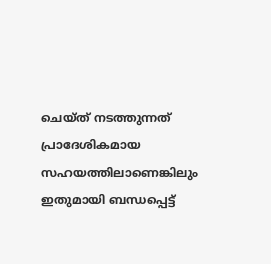ചെയ്ത് നടത്തുന്നത് പ്രാദേശികമായ സഹയത്തിലാണെങ്കിലും ഇതുമായി ബന്ധപ്പെട്ട്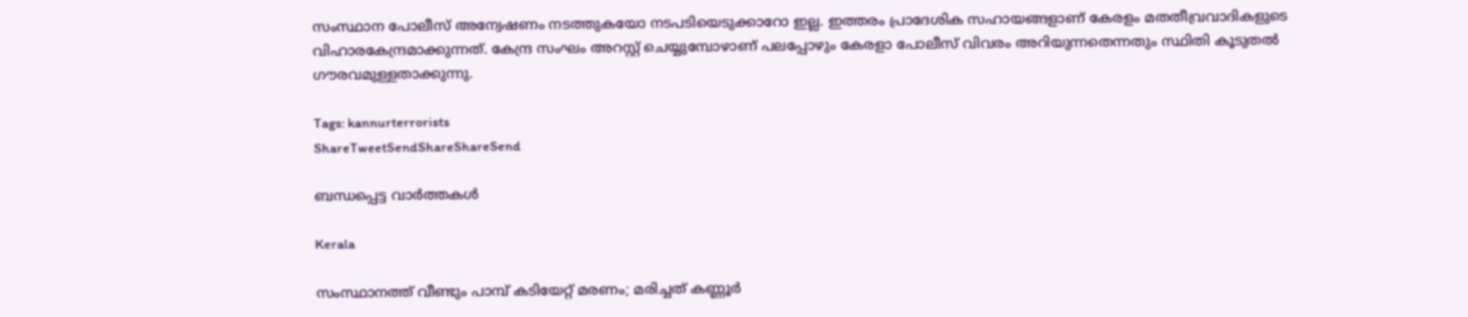സംസ്ഥാന പോലീസ് അന്വേഷണം നടത്തുകയോ നടപടിയെടുക്കാറോ ഇല്ല. ഇത്തരം പ്രാദേശിക സഹായങ്ങളാണ് കേരളം മതതീവ്രവാദികളുടെ വിഹാരകേന്ദ്രമാക്കുന്നത്. കേന്ദ്ര സംഘം അറസ്റ്റ് ചെയ്യുമ്പോഴാണ് പലപ്പോഴും കേരളാ പോലീസ് വിവരം അറിയുന്നതെന്നതും സ്ഥിതി കൂടുതല്‍ ഗൗരവമുള്ളതാക്കുന്നു.

Tags: kannurterrorists
ShareTweetSendShareShareSend

ബന്ധപ്പെട്ട വാര്‍ത്തകള്‍

Kerala

സംസ്ഥാനത്ത് വീണ്ടും പാമ്പ് കടിയേറ്റ് മരണം; മരിച്ചത് കണ്ണൂര്‍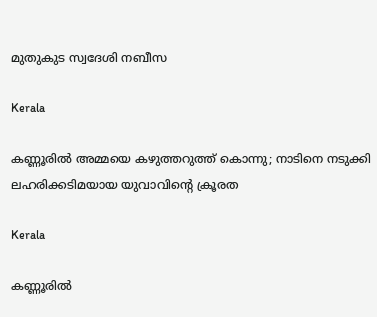മുതുകുട സ്വദേശി നബീസ

Kerala

കണ്ണൂരിൽ അമ്മയെ കഴുത്തറുത്ത്‌ കൊന്നു; നാടിനെ നടുക്കി ലഹരിക്കടിമയായ യുവാവിന്റെ ക്രൂരത

Kerala

കണ്ണൂരിൽ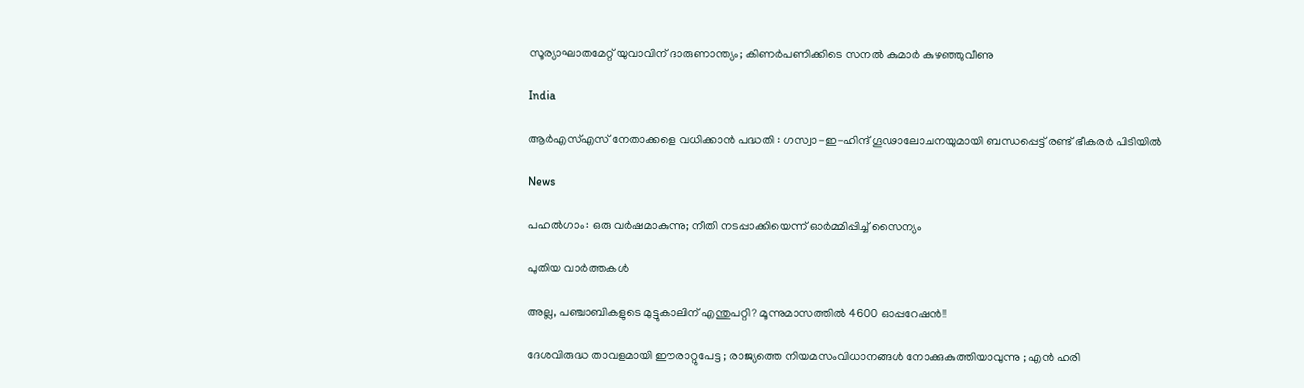സൂര്യാഘാതമേറ്റ് യുവാവിന് ദാരുണാന്ത്യം; കിണർപണിക്കിടെ സനൽ കുമാർ കുഴഞ്ഞുവീണു

India

ആർ‌എസ്‌എസ് നേതാക്കളെ വധിക്കാൻ പദ്ധതി : ഗസ്വാ-ഇ-ഹിന്ദ് ഗൂഢാലോചനയുമായി ബന്ധപ്പെട്ട് രണ്ട് ഭീകരർ പിടിയിൽ

News

പഹൽഗാം: ഒരു വർഷമാകുന്നു; നീതി നടപ്പാക്കിയെന്ന് ഓർമ്മിപ്പിച്ച് സൈന്യം

പുതിയ വാര്‍ത്തകള്‍

അല്ല, പഞ്ചാബികളുടെ മുട്ടുകാലിന് എന്തുപറ്റി? മൂന്നുമാസത്തിൽ 4600 ഓപ്പറേഷൻ!!

ദേശവിരുദ്ധ താവളമായി ഈരാറ്റുപേട്ട ; രാജ്യത്തെ നിയമസംവിധാനങ്ങൾ നോക്കുകുത്തിയാവുന്നു ; എൻ ഹരി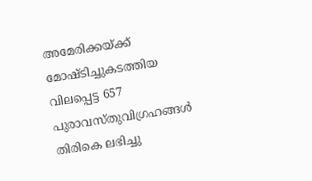അമേരിക്കയ്‌ക്ക് മോഷ്ടിച്ചുകടത്തിയ വിലപ്പെട്ട 657 പുരാവസ്തുവിഗ്രഹങ്ങൾ തിരികെ ലഭിച്ചു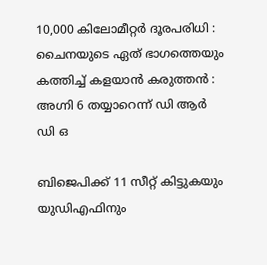10,000 കിലോമീറ്റർ ദൂരപരിധി : ചൈനയുടെ ഏത് ഭാഗത്തെയും കത്തിച്ച് കളയാൻ കരുത്തൻ : അഗ്നി 6 തയ്യാറെന്ന് ഡി ആർ ഡി ഒ

ബിജെപിക്ക് 11 സീറ്റ് കിട്ടുകയും യുഡിഎഫിനും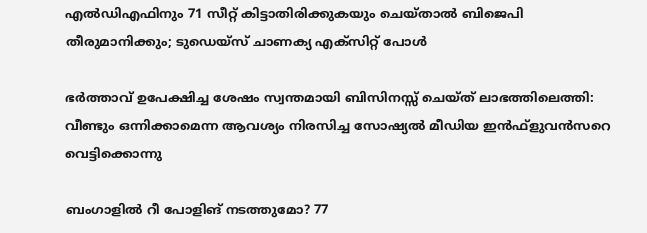എല്‍ഡിഎഫിനും 71 സീറ്റ് കിട്ടാതിരിക്കുകയും ചെയ്താല്‍ ബിജെപി തീരുമാനിക്കും; ടുഡെയ്സ് ചാണക്യ എക്സിറ്റ് പോള്‍

ഭർത്താവ് ഉപേക്ഷിച്ച ശേഷം സ്വന്തമായി ബിസിനസ്സ് ചെയ്ത് ലാഭത്തിലെത്തി: വീണ്ടും ഒന്നിക്കാമെന്ന ആവശ്യം നിരസിച്ച സോഷ്യൽ മീഡിയ ഇൻഫ്ളുവൻസറെ വെട്ടിക്കൊന്നു

ബംഗാളിൽ റീ പോളിങ് നടത്തുമോ? 77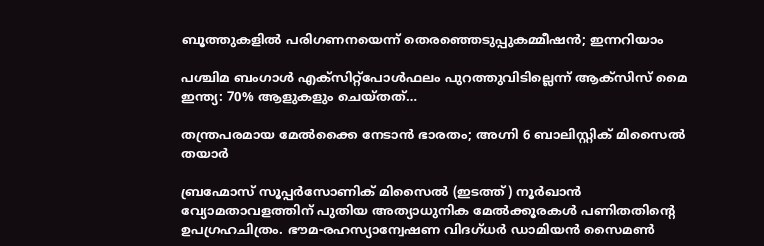ബൂത്തുകളിൽ പരിഗണനയെന്ന് തെരഞ്ഞെടുപ്പുകമ്മീഷൻ; ഇന്നറിയാം

പശ്ചിമ ബംഗാൾ എക്‌സിറ്റ്‌പോൾഫലം പുറത്തുവിടില്ലെന്ന് ആക്‌സിസ് മൈ ഇന്ത്യ: 70% ആളുകളും ചെയ്തത്…

തന്ത്രപരമായ മേൽക്കൈ നേടാൻ ഭാരതം; അഗ്നി 6 ബാലിസ്റ്റിക് മിസൈൽ തയാർ

ബ്രഹ്മോസ് സൂപ്പര്‍സോണിക് മിസൈല്‍ (ഇടത്ത്) നൂര്‍ഖാന്‍ വ്യോമതാവളത്തിന് പുതിയ അത്യാധുനിക മേല്‍ക്കൂരകള്‍ പണിതതിന്‍റെ ഉപഗ്രഹചിത്രം. ഭൗമ-രഹസ്യാന്വേഷണ വിദഗ്ധര്‍ ഡാമിയന്‍ സൈമണ്‍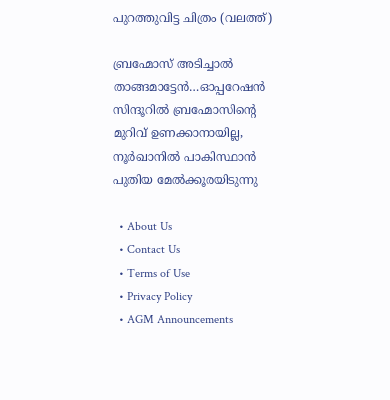പുറത്തുവിട്ട ചിത്രം (വലത്ത്)

ബ്രഹ്മോസ് അടിച്ചാല്‍ താങ്ങമാട്ടേന്‍…ഓപ്പറേഷന്‍ സിന്ദൂറില്‍ ബ്രഹ്മോസിന്റെ മുറിവ് ഉണക്കാനായില്ല, നൂര്‍ഖാനില്‍ പാകിസ്ഥാന്‍ പുതിയ മേല്‍ക്കൂരയിടുന്നു

  • About Us
  • Contact Us
  • Terms of Use
  • Privacy Policy
  • AGM Announcements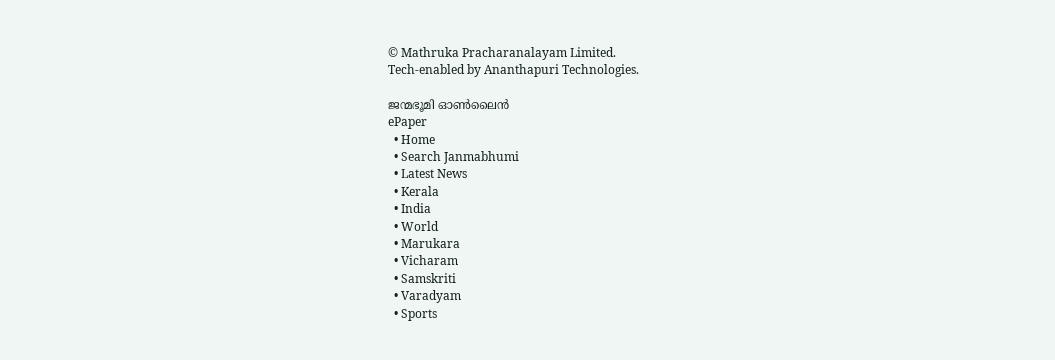© Mathruka Pracharanalayam Limited.
Tech-enabled by Ananthapuri Technologies.

ജന്മഭൂമി ഓണ്‍ലൈന്‍
ePaper
  • Home
  • Search Janmabhumi
  • Latest News
  • Kerala
  • India
  • World
  • Marukara
  • Vicharam
  • Samskriti
  • Varadyam
  • Sports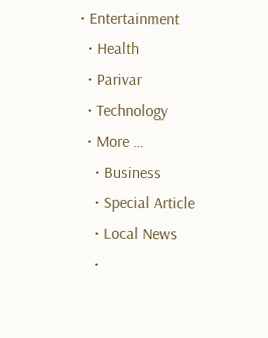• Entertainment
  • Health
  • Parivar
  • Technology
  • More …
    • Business
    • Special Article
    • Local News
    •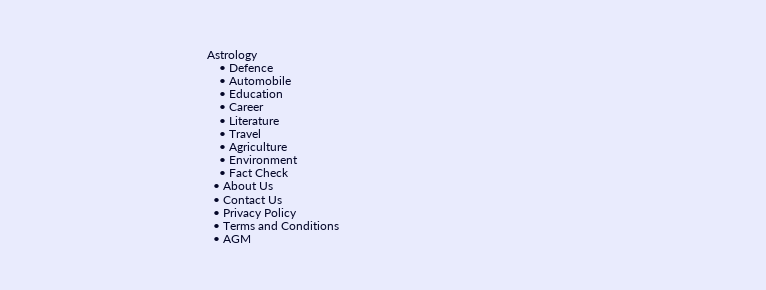Astrology
    • Defence
    • Automobile
    • Education
    • Career
    • Literature
    • Travel
    • Agriculture
    • Environment
    • Fact Check
  • About Us
  • Contact Us
  • Privacy Policy
  • Terms and Conditions
  • AGM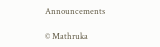Announcements

© Mathruka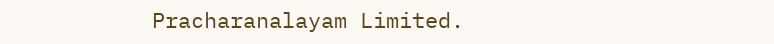Pracharanalayam Limited.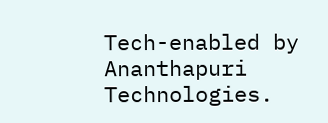Tech-enabled by Ananthapuri Technologies.